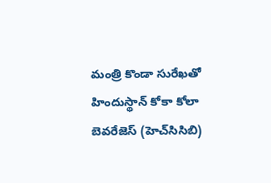మంత్రి కొండా సురేఖతో హిందుస్థాన్ కోకా కోలా బెవరేజెస్ (హెచ్‌సిసిబి)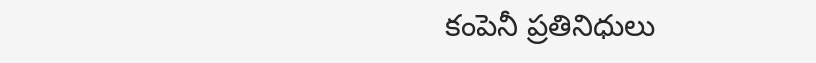కంపెనీ ప్రతినిధులు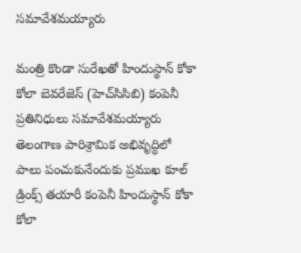సమావేశమయ్యారు

మంత్రి కొండా సురేఖతో హిందుస్థాన్ కోకా కోలా బెవరేజెస్ (హెచ్‌సిసిబి) కంపెనీ ప్రతినిధులు సమావేశమయ్యారు
తెలంగాణ పారిశ్రామిక అభివృద్ధిలో పాలు పంచుకునేందుకు ప్రముఖ కూల్‌ డ్రింక్స్‌ తయారీ కంపెనీ హిందుస్థాన్ కోకా కోలా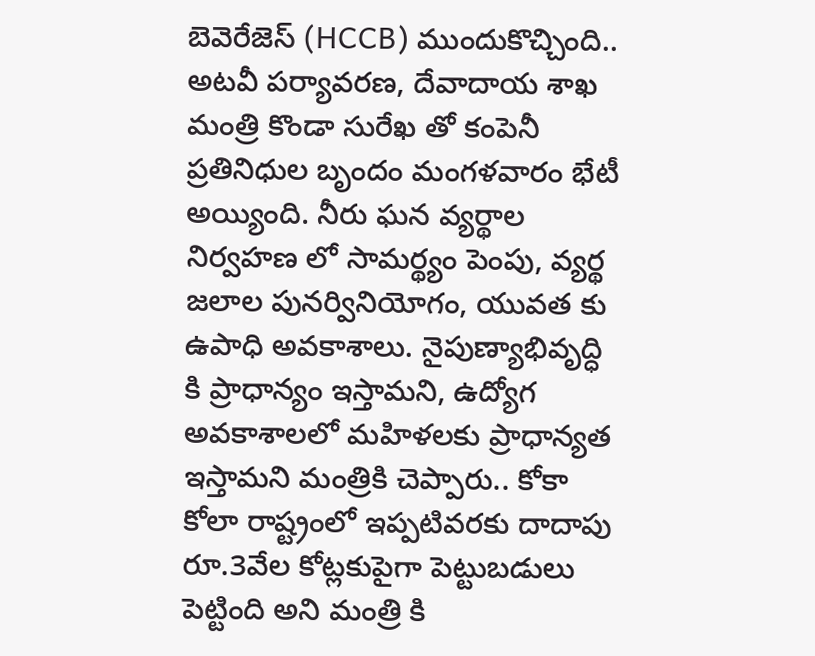బెవెరేజెస్ (HCCB) ముందుకొచ్చింది.. అటవీ పర్యావరణ, దేవాదాయ శాఖ మంత్రి కొండా సురేఖ తో కంపెనీ ప్రతినిధుల బృందం మంగళవారం భేటీ అయ్యింది. నీరు ఘన వ్యర్థాల నిర్వహణ లో సామర్థ్యం పెంపు, వ్యర్థ జలాల పునర్వినియోగం, యువత కు ఉపాధి అవకాశాలు. నైపుణ్యాభివృద్ధి కి ప్రాధాన్యం ఇస్తామని, ఉద్యోగ అవకాశాలలో మహిళలకు ప్రాధాన్యత ఇస్తామని మంత్రికి చెప్పారు.. కోకా కోలా రాష్ట్రంలో ఇప్పటివరకు దాదాపు రూ.3వేల కోట్లకుపైగా పెట్టుబడులు పెట్టింది అని మంత్రి కి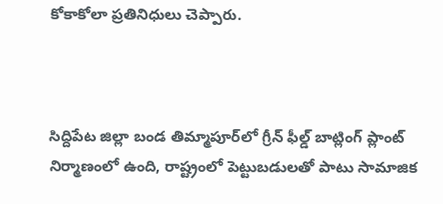కోకాకోలా ప్రతినిధులు చెప్పారు.



సిద్దిపేట జిల్లా బండ తిమ్మాపూర్‌లో గ్రీన్ ఫీల్డ్ బాట్లింగ్ ప్లాంట్ నిర్మాణంలో ఉంది, రాష్ట్రంలో పెట్టుబడులతో పాటు సామాజిక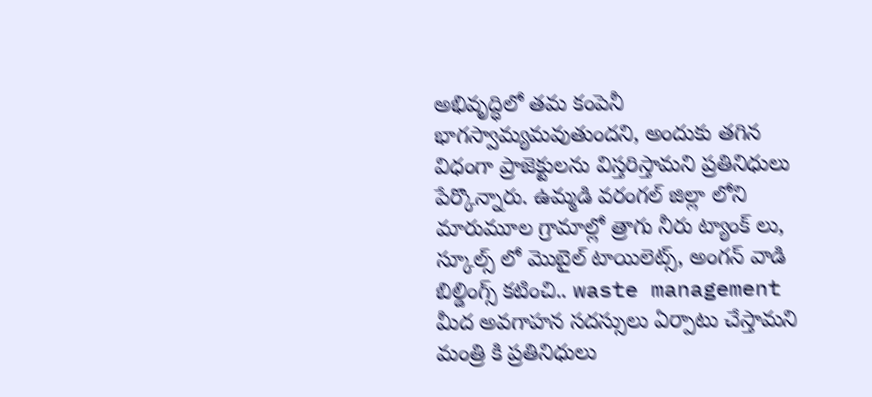అభివృద్ధిలో తమ కంపెనీ భాగస్వామ్యమవుతుందని, అందుకు తగిన విధంగా ప్రాజెక్టులను విస్తరిస్తామని ప్రతినిధులు పేర్కొన్నారు. ఉమ్మడి వరంగల్ జిల్లా లోని మారుమూల గ్రామాల్లో త్రాగు నీరు ట్యాంక్ లు, స్కూల్స్ లో మొబైల్ టాయిలెట్స్, అంగన్ వాడి బిల్డింగ్స్ కటించి.. waste management మీద అవగాహన సదస్సులు ఏర్పాటు చేస్తామని మంత్రి కి ప్రతినిధులు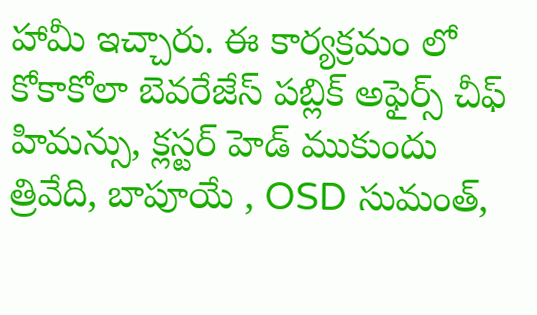హామీ ఇచ్చారు. ఈ కార్యక్రమం లో కోకాకోలా బెవరేజేస్ పబ్లిక్ అఫైర్స్ చీఫ్ హిమన్సు, క్లస్టర్ హెడ్ ముకుందు త్రివేది, బాపూయే , OSD సుమంత్,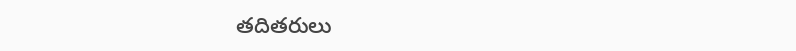తదితరులు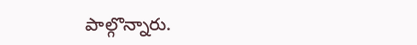పాల్గొన్నారు.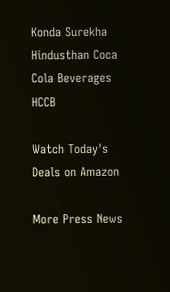Konda Surekha
Hindusthan Coca Cola Beverages
HCCB

Watch Today's Deals on Amazon

More Press News